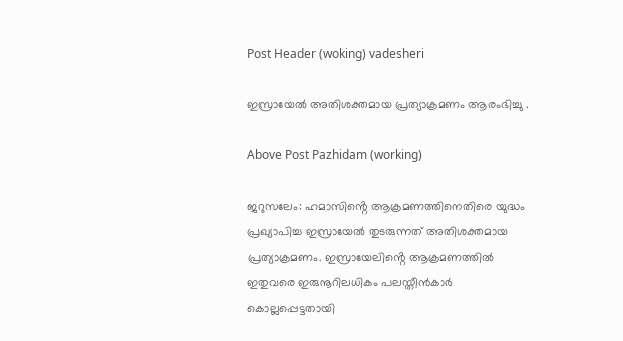Post Header (woking) vadesheri

ഇസ്രായേൽ അതിശക്തമായ പ്രത്യാക്രമണം ആരംഭിച്ചു .

Above Post Pazhidam (working)

ജറുസലേം: ഹമാസിൻ്റെ ആക്രമണത്തിനെതിരെ യുദ്ധം പ്രഖ്യാപിച്ച ഇസ്രായേൽ തുടരുന്നത് അതിശക്തമായ പ്രത്യാക്രമണം. ഇസ്രായേലിൻ്റെ ആക്രമണത്തിൽ ഇതുവരെ ഇരുനൂറിലധികം പലസ്തീൻകാർ കൊല്ലപ്പെട്ടതായി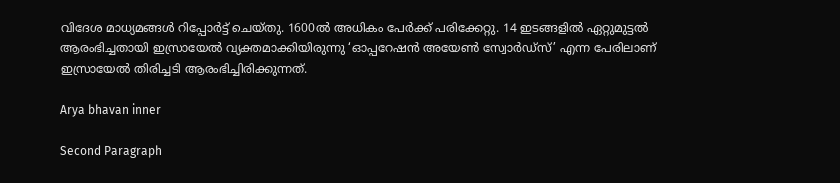വിദേശ മാധ്യമങ്ങൾ റിപ്പോർട്ട് ചെയ്തു. 1600ൽ അധികം പേർക്ക് പരിക്കേറ്റു. 14 ഇടങ്ങളിൽ ഏറ്റുമുട്ടൽ ആരംഭിച്ചതായി ഇസ്രായേൽ വ്യക്തമാക്കിയിരുന്നു ‘ഓപ്പറേഷൻ അയേൺ സ്വോർഡ്‌സ്’ എന്ന പേരിലാണ് ഇസ്രായേൽ തിരിച്ചടി ആരംഭിച്ചിരിക്കുന്നത്.

Arya bhavan inner

Second Paragraph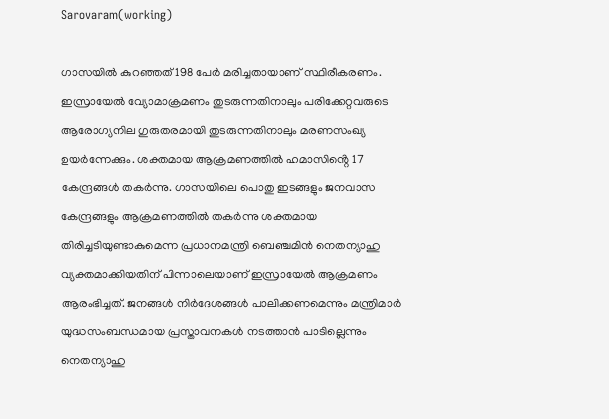Sarovaram(working)

ഗാസയിൽ കുറഞ്ഞത് 198 പേർ മരിച്ചതായാണ് സ്ഥിരീകരണം. ഇസ്രായേൽ വ്യോമാക്രമണം തുടരുന്നതിനാലും പരിക്കേറ്റവരുടെ ആരോഗ്യനില ഗുരുതരമായി തുടരുന്നതിനാലും മരണസംഖ്യ ഉയർന്നേക്കും. ശക്തമായ ആക്രമണത്തിൽ ഹമാസിൻ്റെ 17 കേന്ദ്രങ്ങൾ തകർന്നു. ഗാസയിലെ പൊതു ഇടങ്ങളും ജനവാസ കേന്ദ്രങ്ങളും ആക്രമണത്തിൽ തകർന്നു ശക്തമായ തിരിച്ചടിയുണ്ടാകുമെന്ന പ്രധാനമന്ത്രി ബെഞ്ചമിൻ നെതന്യാഹു വ്യക്തമാക്കിയതിന് പിന്നാലെയാണ് ഇസ്രായേൽ ആക്രമണം ആരംഭിച്ചത്. ജനങ്ങൾ നിർദേശങ്ങൾ പാലിക്കണമെന്നും മന്ത്രിമാർ യുദ്ധസംബന്ധമായ പ്രസ്താവനകൾ നടത്താൻ പാടില്ലെന്നും നെതന്യാഹു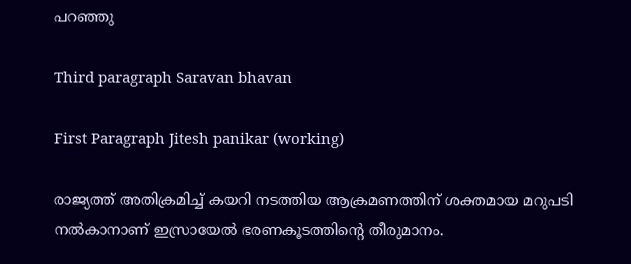പറഞ്ഞു

Third paragraph Saravan bhavan

First Paragraph Jitesh panikar (working)

രാജ്യത്ത് അതിക്രമിച്ച് കയറി നടത്തിയ ആക്രമണത്തിന് ശക്തമായ മറുപടി നൽകാനാണ് ഇസ്രായേൽ ഭരണകൂടത്തിൻ്റെ തീരുമാനം.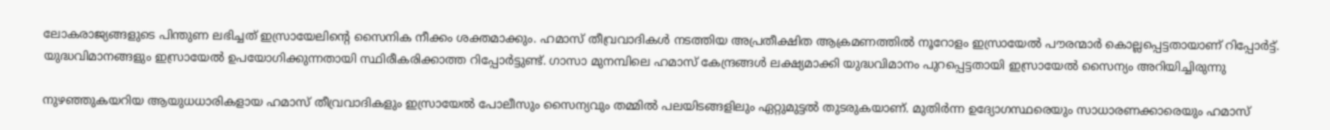ലോകരാജ്യങ്ങളുടെ പിന്തുണ ലഭിച്ചത് ഇസ്രായേലിൻ്റെ സൈനിക നീക്കം ശക്തമാക്കും. ഹമാസ് തീവ്രവാദികൾ നടത്തിയ അപ്രതീക്ഷിത ആക്രമണത്തിൽ നൂറോളം ഇസ്രായേൽ പൗരന്മാർ കൊല്ലപ്പെട്ടതായാണ് റിപ്പോർട്ട്. യുദ്ധവിമാനങ്ങളും ഇസ്രായേൽ ഉപയോഗിക്കുന്നതായി സ്ഥിരീകരിക്കാത്ത റിപ്പോർട്ടുണ്ട്. ഗാസാ മുനമ്പിലെ ഹമാസ് കേന്ദ്രങ്ങൾ ലക്ഷ്യമാക്കി യുദ്ധവിമാനം പുറപ്പെട്ടതായി ഇസ്രായേൽ സൈന്യം അറിയിച്ചിരുന്നു

നുഴഞ്ഞുകയറിയ ആയുധധാരികളായ ഹമാസ് തീവ്രവാദികളും ഇസ്രായേൽ പോലീസും സൈന്യവും തമ്മിൽ പലയിടങ്ങളിലും ഏറ്റുമുട്ടൽ തുടരുകയാണ്. മുതിർന്ന ഉദ്യോഗസ്ഥരെയും സാധാരണക്കാരെയും ഹമാസ്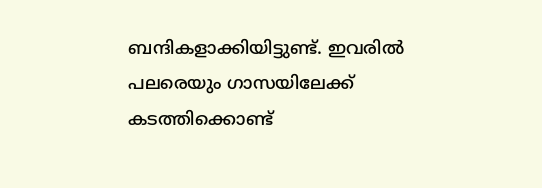ബന്ദികളാക്കിയിട്ടുണ്ട്. ഇവരിൽ പലരെയും ഗാസയിലേക്ക് കടത്തിക്കൊണ്ട്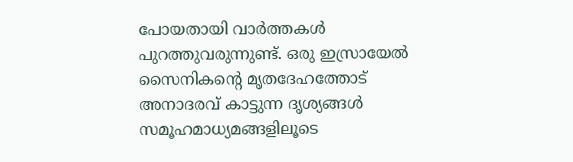പോയതായി വാർത്തകൾ പുറത്തുവരുന്നുണ്ട്. ഒരു ഇസ്രായേൽ സൈനികൻ്റെ മൃതദേഹത്തോട് അനാദരവ് കാട്ടുന്ന ദൃശ്യങ്ങൾ സമൂഹമാധ്യമങ്ങളിലൂടെ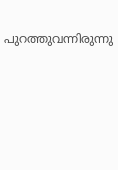പുറത്തുവന്നിരുന്നു